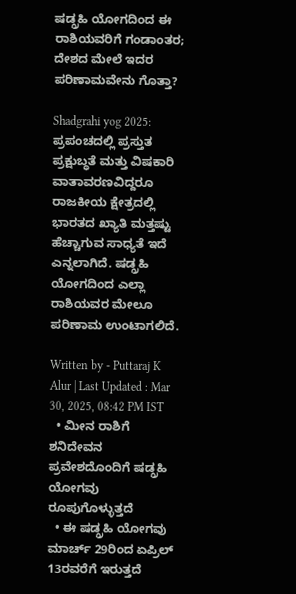ಷಡ್ಗ್ರಹಿ ಯೋಗದಿಂದ ಈ ರಾಶಿಯವರಿಗೆ ಗಂಡಾಂತರ; ದೇಶದ ಮೇಲೆ ಇದರ ಪರಿಣಾಮವೇನು ಗೊತ್ತಾ?

Shadgrahi yog 2025: ಪ್ರಪಂಚದಲ್ಲಿ ಪ್ರಸ್ತುತ ಪ್ರಕ್ಷುಬ್ಧತೆ ಮತ್ತು ವಿಷಕಾರಿ ವಾತಾವರಣವಿದ್ದರೂ ರಾಜಕೀಯ ಕ್ಷೇತ್ರದಲ್ಲಿ ಭಾರತದ ಖ್ಯಾತಿ ಮತ್ತಷ್ಟು ಹೆಚ್ಚಾಗುವ ಸಾಧ್ಯತೆ ಇದೆ ಎನ್ನಲಾಗಿದೆ. ಷಡ್ಗ್ರಹಿ ಯೋಗದಿಂದ ಎಲ್ಲಾ ರಾಶಿಯವರ ಮೇಲೂ ಪರಿಣಾಮ ಉಂಟಾಗಲಿದೆ.

Written by - Puttaraj K Alur | Last Updated : Mar 30, 2025, 08:42 PM IST
  • ಮೀನ ರಾಶಿಗೆ ಶನಿದೇವನ ಪ್ರವೇಶದೊಂದಿಗೆ ಷಡ್ಗ್ರಹಿ ಯೋಗವು ರೂಪುಗೊಳ್ಳುತ್ತದೆ
  • ಈ ಷಡ್ಗ್ರಹಿ ಯೋಗವು ಮಾರ್ಚ್ 29ರಿಂದ ಏಪ್ರಿಲ್ 13ರವರೆಗೆ ಇರುತ್ತದೆ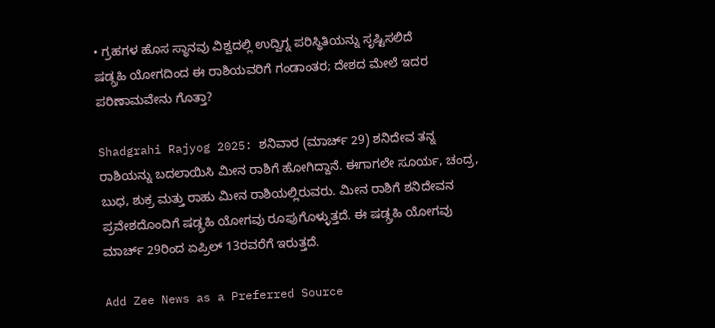• ಗ್ರಹಗಳ ಹೊಸ ಸ್ಥಾನವು ವಿಶ್ವದಲ್ಲಿ ಉದ್ವಿಗ್ನ ಪರಿಸ್ಥಿತಿಯನ್ನು ಸೃಷ್ಟಿಸಲಿದೆ
ಷಡ್ಗ್ರಹಿ ಯೋಗದಿಂದ ಈ ರಾಶಿಯವರಿಗೆ ಗಂಡಾಂತರ; ದೇಶದ ಮೇಲೆ ಇದರ ಪರಿಣಾಮವೇನು ಗೊತ್ತಾ?

Shadgrahi Rajyog 2025: ಶನಿವಾರ (ಮಾರ್ಚ್ 29) ಶನಿದೇವ ತನ್ನ ರಾಶಿಯನ್ನು ಬದಲಾಯಿಸಿ ಮೀನ ರಾಶಿಗೆ ಹೋಗಿದ್ದಾನೆ. ಈಗಾಗಲೇ ಸೂರ್ಯ, ಚಂದ್ರ, ಬುಧ, ಶುಕ್ರ ಮತ್ತು ರಾಹು ಮೀನ ರಾಶಿಯಲ್ಲಿರುವರು. ಮೀನ ರಾಶಿಗೆ ಶನಿದೇವನ ಪ್ರವೇಶದೊಂದಿಗೆ ಷಡ್ಗ್ರಹಿ ಯೋಗವು ರೂಪುಗೊಳ್ಳುತ್ತದೆ. ಈ ಷಡ್ಗ್ರಹಿ ಯೋಗವು ಮಾರ್ಚ್ 29ರಿಂದ ಏಪ್ರಿಲ್ 13ರವರೆಗೆ ಇರುತ್ತದೆ.

Add Zee News as a Preferred Source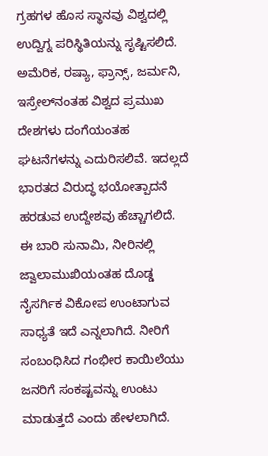ಗ್ರಹಗಳ ಹೊಸ ಸ್ಥಾನವು ವಿಶ್ವದಲ್ಲಿ ಉದ್ವಿಗ್ನ ಪರಿಸ್ಥಿತಿಯನ್ನು ಸೃಷ್ಟಿಸಲಿದೆ. ಅಮೆರಿಕ, ರಷ್ಯಾ, ಫ್ರಾನ್ಸ್, ಜರ್ಮನಿ, ಇಸ್ರೇಲ್‌ನಂತಹ ವಿಶ್ವದ ಪ್ರಮುಖ ದೇಶಗಳು ದಂಗೆಯಂತಹ ಘಟನೆಗಳನ್ನು ಎದುರಿಸಲಿವೆ. ಇದಲ್ಲದೆ ಭಾರತದ ವಿರುದ್ಧ ಭಯೋತ್ಪಾದನೆ ಹರಡುವ ಉದ್ದೇಶವು ಹೆಚ್ಚಾಗಲಿದೆ. ಈ ಬಾರಿ ಸುನಾಮಿ, ನೀರಿನಲ್ಲಿ ಜ್ವಾಲಾಮುಖಿಯಂತಹ ದೊಡ್ಡ ನೈಸರ್ಗಿಕ ವಿಕೋಪ ಉಂಟಾಗುವ ಸಾಧ್ಯತೆ ಇದೆ ಎನ್ನಲಾಗಿದೆ. ನೀರಿಗೆ ಸಂಬಂಧಿಸಿದ ಗಂಭೀರ ಕಾಯಿಲೆಯು ಜನರಿಗೆ ಸಂಕಷ್ಟವನ್ನು ಉಂಟು ಮಾಡುತ್ತದೆ ಎಂದು ಹೇಳಲಾಗಿದೆ.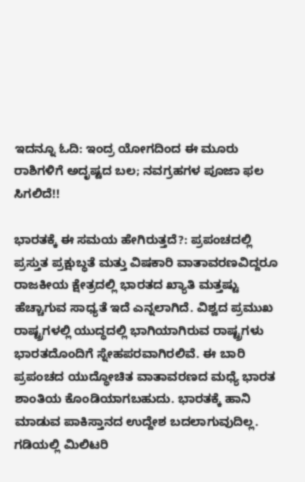ಇದನ್ನೂ ಓದಿ: ಇಂದ್ರ ಯೋಗದಿಂದ ಈ ಮೂರು ರಾಶಿಗಳಿಗೆ ಅದೃಷ್ಟದ ಬಲ; ನವಗ್ರಹಗಳ ಪೂಜಾ ಫಲ ಸಿಗಲಿದೆ!!

ಭಾರತಕ್ಕೆ ಈ ಸಮಯ ಹೇಗಿರುತ್ತದೆ?: ಪ್ರಪಂಚದಲ್ಲಿ ಪ್ರಸ್ತುತ ಪ್ರಕ್ಷುಬ್ಧತೆ ಮತ್ತು ವಿಷಕಾರಿ ವಾತಾವರಣವಿದ್ದರೂ ರಾಜಕೀಯ ಕ್ಷೇತ್ರದಲ್ಲಿ ಭಾರತದ ಖ್ಯಾತಿ ಮತ್ತಷ್ಟು ಹೆಚ್ಚಾಗುವ ಸಾಧ್ಯತೆ ಇದೆ ಎನ್ನಲಾಗಿದೆ. ವಿಶ್ವದ ಪ್ರಮುಖ ರಾಷ್ಟ್ರಗಳಲ್ಲಿ ಯುದ್ಧದಲ್ಲಿ ಭಾಗಿಯಾಗಿರುವ ರಾಷ್ಟ್ರಗಳು ಭಾರತದೊಂದಿಗೆ ಸ್ನೇಹಪರವಾಗಿರಲಿವೆ. ಈ ಬಾರಿ ಪ್ರಪಂಚದ ಯುದ್ಧೋಚಿತ ವಾತಾವರಣದ ಮಧ್ಯೆ ಭಾರತ ಶಾಂತಿಯ ಕೊಂಡಿಯಾಗಬಹುದು. ಭಾರತಕ್ಕೆ ಹಾನಿ ಮಾಡುವ ಪಾಕಿಸ್ತಾನದ ಉದ್ದೇಶ ಬದಲಾಗುವುದಿಲ್ಲ. ಗಡಿಯಲ್ಲಿ ಮಿಲಿಟರಿ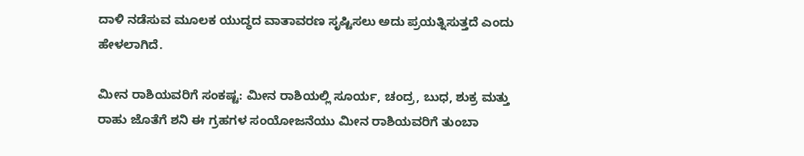ದಾಳಿ ನಡೆಸುವ ಮೂಲಕ ಯುದ್ಧದ ವಾತಾವರಣ ಸೃಷ್ಟಿಸಲು ಅದು ಪ್ರಯತ್ನಿಸುತ್ತದೆ ಎಂದು ಹೇಳಲಾಗಿದೆ.

ಮೀನ ರಾಶಿಯವರಿಗೆ ಸಂಕಷ್ಟ: ಮೀನ ರಾಶಿಯಲ್ಲಿ ಸೂರ್ಯ, ಚಂದ್ರ, ಬುಧ, ಶುಕ್ರ ಮತ್ತು ರಾಹು ಜೊತೆಗೆ ಶನಿ ಈ ಗ್ರಹಗಳ ಸಂಯೋಜನೆಯು ಮೀನ ರಾಶಿಯವರಿಗೆ ತುಂಬಾ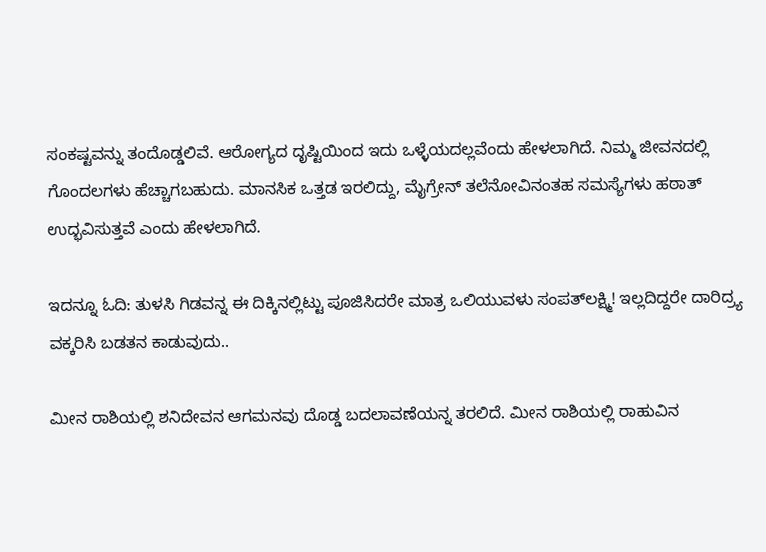ಸಂಕಷ್ಟವನ್ನು ತಂದೊಡ್ಡಲಿವೆ. ಆರೋಗ್ಯದ ದೃಷ್ಟಿಯಿಂದ ಇದು ಒಳ್ಳೆಯದಲ್ಲವೆಂದು ಹೇಳಲಾಗಿದೆ. ನಿಮ್ಮ ಜೀವನದಲ್ಲಿ ಗೊಂದಲಗಳು ಹೆಚ್ಚಾಗಬಹುದು. ಮಾನಸಿಕ ಒತ್ತಡ ಇರಲಿದ್ದು, ಮೈಗ್ರೇನ್ ತಲೆನೋವಿನಂತಹ ಸಮಸ್ಯೆಗಳು ಹಠಾತ್ ಉದ್ಭವಿಸುತ್ತವೆ ಎಂದು ಹೇಳಲಾಗಿದೆ.

ಇದನ್ನೂ ಓದಿ: ತುಳಸಿ ಗಿಡವನ್ನ ಈ ದಿಕ್ಕಿನಲ್ಲಿಟ್ಟು ಪೂಜಿಸಿದರೇ ಮಾತ್ರ ಒಲಿಯುವಳು ಸಂಪತ್‌ಲಕ್ಷ್ಮಿ! ಇಲ್ಲದಿದ್ದರೇ ದಾರಿದ್ರ್ಯ ವಕ್ಕರಿಸಿ ಬಡತನ ಕಾಡುವುದು..

ಮೀನ ರಾಶಿಯಲ್ಲಿ ಶನಿದೇವನ ಆಗಮನವು ದೊಡ್ಡ ಬದಲಾವಣೆಯನ್ನ ತರಲಿದೆ. ಮೀನ ರಾಶಿಯಲ್ಲಿ ರಾಹುವಿನ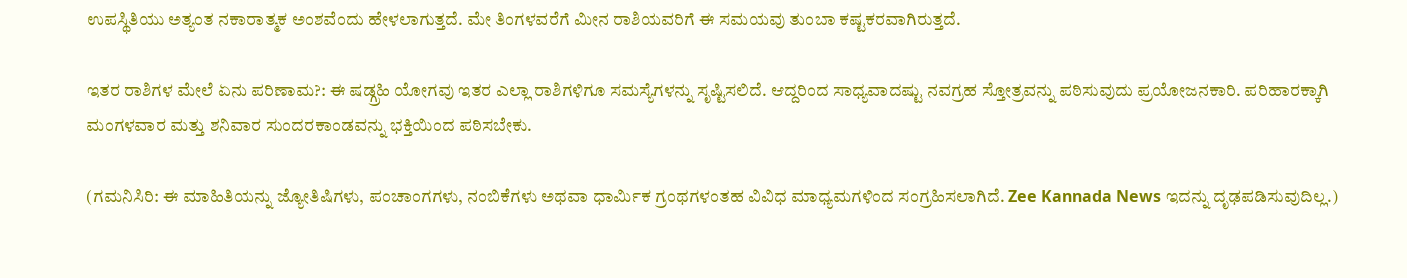ಉಪಸ್ಥಿತಿಯು ಅತ್ಯಂತ ನಕಾರಾತ್ಮಕ ಅಂಶವೆಂದು ಹೇಳಲಾಗುತ್ತದೆ. ಮೇ ತಿಂಗಳವರೆಗೆ ಮೀನ ರಾಶಿಯವರಿಗೆ ಈ ಸಮಯವು ತುಂಬಾ ಕಷ್ಟಕರವಾಗಿರುತ್ತದೆ.

ಇತರ ರಾಶಿಗಳ ಮೇಲೆ ಏನು ಪರಿಣಾಮ?: ಈ ಷಡ್ಗ್ರಹಿ ಯೋಗವು ಇತರ ಎಲ್ಲಾ ರಾಶಿಗಳಿಗೂ ಸಮಸ್ಯೆಗಳನ್ನು ಸೃಷ್ಟಿಸಲಿದೆ. ಆದ್ದರಿಂದ ಸಾಧ್ಯವಾದಷ್ಟು ನವಗ್ರಹ ಸ್ತೋತ್ರವನ್ನು ಪಠಿಸುವುದು ಪ್ರಯೋಜನಕಾರಿ. ಪರಿಹಾರಕ್ಕಾಗಿ ಮಂಗಳವಾರ ಮತ್ತು ಶನಿವಾರ ಸುಂದರಕಾಂಡವನ್ನು ಭಕ್ತಿಯಿಂದ ಪಠಿಸಬೇಕು.

(ಗಮನಿಸಿರಿ: ಈ ಮಾಹಿತಿಯನ್ನು ಜ್ಯೋತಿಷಿಗಳು, ಪಂಚಾಂಗಗಳು, ನಂಬಿಕೆಗಳು ಅಥವಾ ಧಾರ್ಮಿಕ ಗ್ರಂಥಗಳಂತಹ ವಿವಿಧ ಮಾಧ್ಯಮಗಳಿಂದ ಸಂಗ್ರಹಿಸಲಾಗಿದೆ. Zee Kannada News ಇದನ್ನು ದೃಢಪಡಿಸುವುದಿಲ್ಲ.)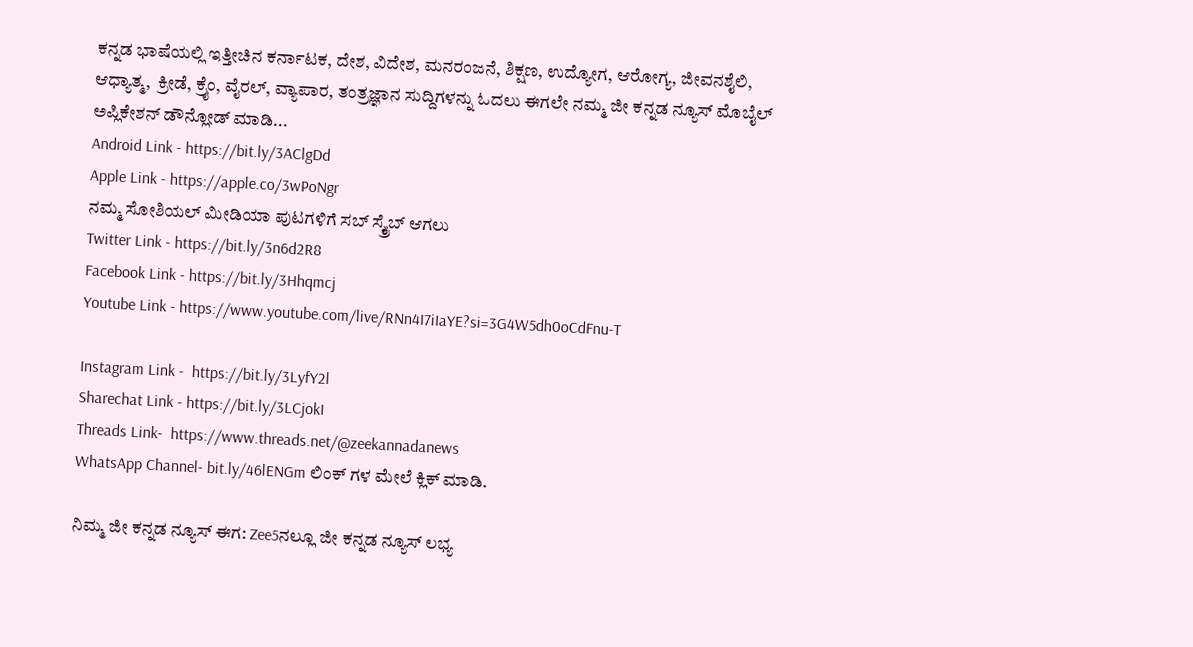ಕನ್ನಡ ಭಾಷೆಯಲ್ಲಿ ಇತ್ತೀಚಿನ ಕರ್ನಾಟಕ, ದೇಶ, ವಿದೇಶ, ಮನರಂಜನೆ, ಶಿಕ್ಷಣ, ಉದ್ಯೋಗ, ಆರೋಗ್ಯ, ಜೀವನಶೈಲಿ, ಆಧ್ಯಾತ್ಮ,  ಕ್ರೀಡೆ, ಕ್ರೈಂ, ವೈರಲ್, ವ್ಯಾಪಾರ, ತಂತ್ರಜ್ಞಾನ ಸುದ್ದಿಗಳನ್ನು ಓದಲು ಈಗಲೇ ನಮ್ಮ ಜೀ ಕನ್ನಡ ನ್ಯೂಸ್ ಮೊಬೈಲ್ ಅಪ್ಲಿಕೇಶನ್ ಡೌನ್ಲೋಡ್ ಮಾಡಿ...
Android Link - https://bit.ly/3AClgDd
Apple Link - https://apple.co/3wPoNgr
ನಮ್ಮ ಸೋಶಿಯಲ್ ಮೀಡಿಯಾ ಪುಟಗಳಿಗೆ ಸಬ್ ಸ್ಕ್ರೈಬ್ ಆಗಲು
Twitter Link - https://bit.ly/3n6d2R8
Facebook Link - https://bit.ly/3Hhqmcj
Youtube Link - https://www.youtube.com/live/RNn4I7iIaYE?si=3G4W5dh0oCdFnu-T

Instagram Link -  https://bit.ly/3LyfY2l
Sharechat Link - https://bit.ly/3LCjokI
Threads Link-  https://www.threads.net/@zeekannadanews
WhatsApp Channel- bit.ly/46lENGm ಲಿಂಕ್ ಗಳ ಮೇಲೆ ಕ್ಲಿಕ್ ಮಾಡಿ.

ನಿಮ್ಮ ಜೀ ಕನ್ನಡ ನ್ಯೂಸ್‌ ಈಗ: Zee5ನಲ್ಲೂ ಜೀ ಕನ್ನಡ ನ್ಯೂಸ್‌ ಲಭ್ಯ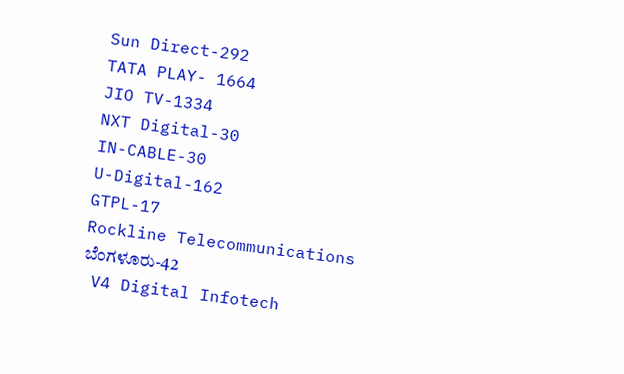Sun Direct-292
TATA PLAY- 1664
JIO TV-1334
NXT Digital-30
IN-CABLE-30
U-Digital-162
GTPL-17
Rockline Telecommunications ಬೆಂಗಳೂರು-42
 V4 Digital Infotech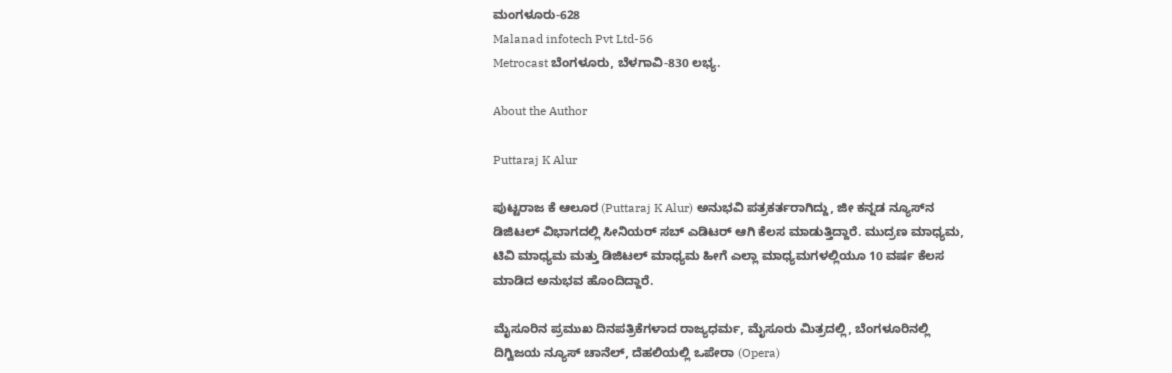ಮಂಗಳೂರು-628
Malanad infotech Pvt Ltd-56
Metrocast ಬೆಂಗಳೂರು, ಬೆಳಗಾವಿ-830 ಲಭ್ಯ.

About the Author

Puttaraj K Alur

ಪುಟ್ಟರಾಜ ಕೆ ಆಲೂರ (Puttaraj K Alur) ಅನುಭವಿ ಪತ್ರಕರ್ತರಾಗಿದ್ದು, ಜೀ ಕನ್ನಡ ನ್ಯೂಸ್‌ನ ಡಿಜಿಟಲ್‌ ವಿಭಾಗದಲ್ಲಿ ಸೀನಿಯರ್‌ ಸಬ್‌ ಎಡಿಟರ್ ಆಗಿ ಕೆಲಸ ಮಾಡುತ್ತಿದ್ದಾರೆ. ಮುದ್ರಣ ಮಾಧ್ಯಮ, ಟಿವಿ ಮಾಧ್ಯಮ ಮತ್ತು ಡಿಜಿಟಲ್‌ ಮಾಧ್ಯಮ ಹೀಗೆ ಎಲ್ಲಾ ಮಾಧ್ಯಮಗಳಲ್ಲಿಯೂ 10 ವರ್ಷ ಕೆಲಸ ಮಾಡಿದ ಅನುಭವ ಹೊಂದಿದ್ದಾರೆ.

ಮೈಸೂರಿನ ಪ್ರಮುಖ ದಿನಪತ್ರಿಕೆಗಳಾದ ರಾಜ್ಯಧರ್ಮ, ಮೈಸೂರು ಮಿತ್ರದಲ್ಲಿ, ಬೆಂಗಳೂರಿನಲ್ಲಿ ದಿಗ್ವಿಜಯ ನ್ಯೂಸ್ ಚಾನೆಲ್‌, ದೆಹಲಿಯಲ್ಲಿ ಒಪೇರಾ (Opera)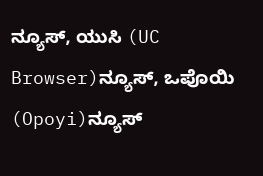ನ್ಯೂಸ್‌, ಯುಸಿ (UC Browser)ನ್ಯೂಸ್‌, ಒಪೊಯಿ‌ (Opoyi)ನ್ಯೂಸ್‌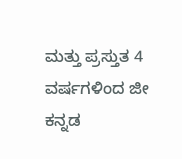ಮತ್ತು ಪ್ರಸ್ತುತ 4 ವರ್ಷಗಳಿಂದ ಜೀ ಕನ್ನಡ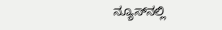ನ್ಯೂಸ್‌ನಲ್ಲಿ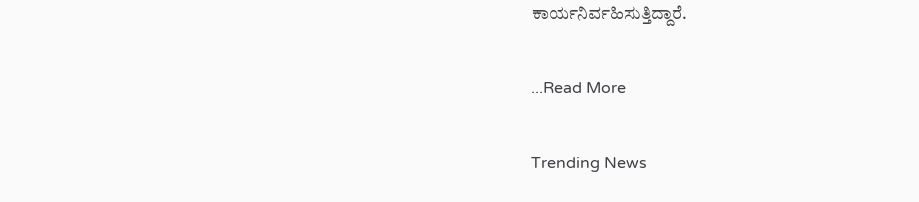ಕಾರ್ಯನಿರ್ವಹಿಸುತ್ತಿದ್ದಾರೆ.

...Read More

Trending News